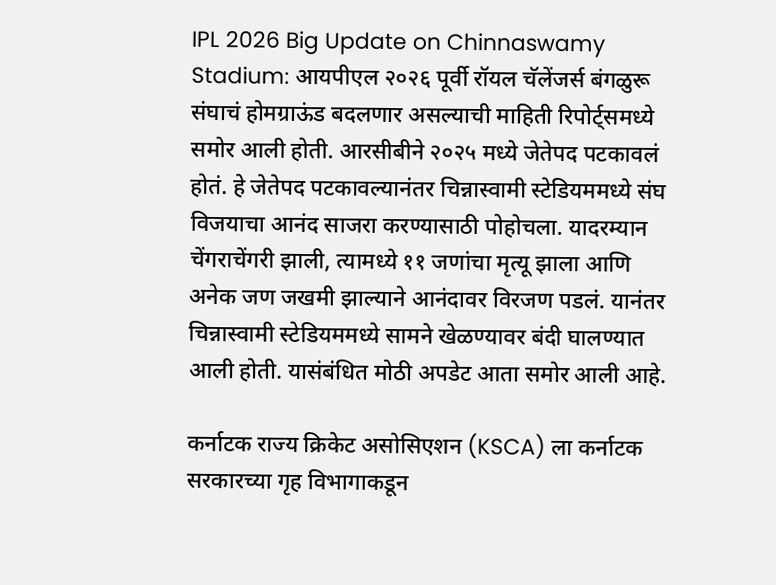IPL 2026 Big Update on Chinnaswamy Stadium: आयपीएल २०२६ पूर्वी रॉयल चॅलेंजर्स बंगळुरू संघाचं होमग्राऊंड बदलणार असल्याची माहिती रिपोर्ट्समध्ये समोर आली होती. आरसीबीने २०२५ मध्ये जेतेपद पटकावलं होतं. हे जेतेपद पटकावल्यानंतर चिन्नास्वामी स्टेडियममध्ये संघ विजयाचा आनंद साजरा करण्यासाठी पोहोचला. यादरम्यान चेंगराचेंगरी झाली, त्यामध्ये ११ जणांचा मृत्यू झाला आणि अनेक जण जखमी झाल्याने आनंदावर विरजण पडलं. यानंतर चिन्नास्वामी स्टेडियममध्ये सामने खेळण्यावर बंदी घालण्यात आली होती. यासंबंधित मोठी अपडेट आता समोर आली आहे.

कर्नाटक राज्य क्रिकेट असोसिएशन (KSCA) ला कर्नाटक सरकारच्या गृह विभागाकडून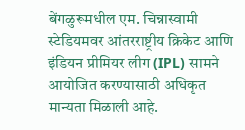बेंगळुरूमधील एम. चिन्नास्वामी स्टेडियमवर आंतरराष्ट्रीय क्रिकेट आणि इंडियन प्रीमियर लीग (IPL) सामने आयोजित करण्यासाठी अधिकृत मान्यता मिळाली आहे.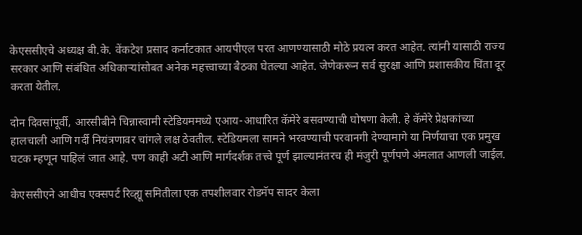केएससीएचे अध्यक्ष बी.के. वेंकटेश प्रसाद कर्नाटकात आयपीएल परत आणण्यासाठी मोठे प्रयत्न करत आहेत. त्यांनी यासाठी राज्य सरकार आणि संबंधित अधिकाऱ्यांसोबत अनेक महत्त्वाच्या बैठका घेतल्या आहेत. जेणेकरून सर्व सुरक्षा आणि प्रशासकीय चिंता दूर करता येतील.

दोन दिवसांपूर्वी, आरसीबीने चिन्नास्वामी स्टेडियममध्ये एआय-आधारित कॅमेरे बसवण्याची घोषणा केली. हे कॅमेरे प्रेक्षकांच्या हालचाली आणि गर्दी नियंत्रणावर चांगले लक्ष ठेवतील. स्टेडियमला सामने भरवण्याची परवानगी देण्यामागे या निर्णयाचा एक प्रमुख घटक म्हणून पाहिलं जात आहे. पण काही अटी आणि मार्गदर्शक तत्त्वे पूर्ण झाल्यानंतरच ही मंजुरी पूर्णपणे अंमलात आणली जाईल.

केएससीएने आधीच एक्सपर्ट रिव्ह्यू समितीला एक तपशीलवार रोडमॅप सादर केला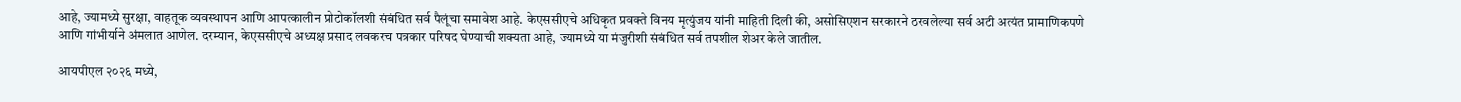आहे, ज्यामध्ये सुरक्षा, वाहतूक व्यवस्थापन आणि आपत्कालीन प्रोटोकॉलशी संबंधित सर्व पैलूंचा समावेश आहे. केएससीएचे अधिकृत प्रवक्ते विनय मृत्युंजय यांनी माहिती दिली की, असोसिएशन सरकारने ठरवलेल्या सर्व अटी अत्यंत प्रामाणिकपणे आणि गांभीर्याने अंमलात आणेल. दरम्यान, केएससीएचे अध्यक्ष प्रसाद लवकरच पत्रकार परिषद घेण्याची शक्यता आहे, ज्यामध्ये या मंजुरीशी संबंधित सर्व तपशील शेअर केले जातील.

आयपीएल २०२६ मध्ये,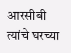आरसीबी त्यांचे घरच्या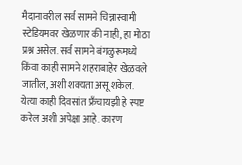मैदानावरील सर्व सामने चिन्नास्वामी स्टेडियमवर खेळणार की नाही, हा मोठा प्रश्न असेल. सर्व सामने बंगळुरूमध्ये किंवा काही सामने शहराबाहेर खेळवले जातील, अशी शक्यता असू शकेल. येत्या काही दिवसांत फ्रँचायझी हे स्पष्ट करेल अशी अपेक्षा आहे. कारण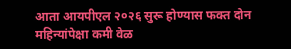आता आयपीएल २०२६ सुरू होण्यास फक्त दोन महिन्यांपेक्षा कमी वेळ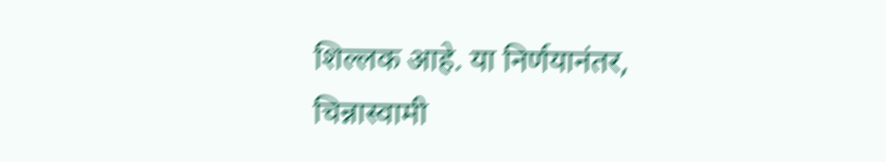शिल्लक आहे. या निर्णयानंतर, चिन्नास्वामी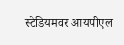स्टेडियमवर आयपीएल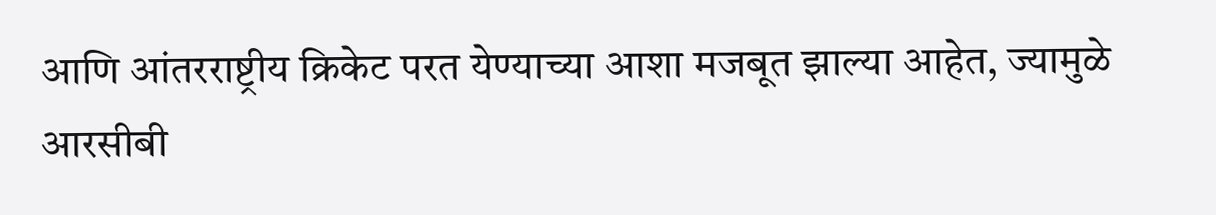आणि आंतरराष्ट्रीय क्रिकेट परत येण्याच्या आशा मजबूत झाल्या आहेत, ज्यामुळे आरसीबी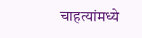चाहत्यांमध्ये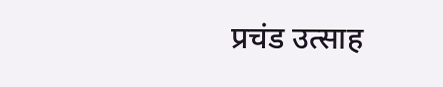प्रचंड उत्साह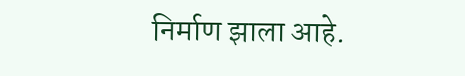निर्माण झाला आहे.